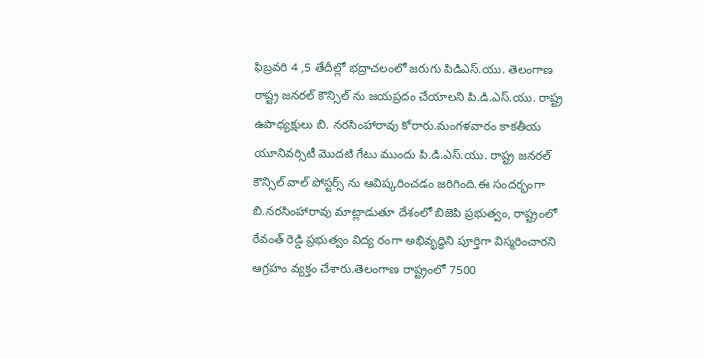ఫిబ్రవరి 4 ,5 తేదీల్లో భద్రాచలంలో జరుగు పిడిఎస్.యు. తెలంగాణ రాష్ట్ర జనరల్ కౌన్సిల్ ను జయప్రదం చేయాలని పి.డి.ఎస్.యు. రాష్ట్ర ఉపాధ్యక్షులు బి. నరసింహారావు కోరారు.మంగళవారం కాకతీయ యూనివర్సిటీ మొదటి గేటు ముందు పి.డి.ఎస్.యు. రాష్ట్ర జనరల్ కౌన్సిల్ వాల్ పోస్టర్స్ ను ఆవిష్కరించడం జరిగింది.ఈ సందర్భంగా
బి.నరసింహారావు మాట్లాడుతూ దేశంలో బిజెపి ప్రభుత్వం, రాష్ట్రంలో రేవంత్ రెడ్డి ప్రభుత్వం విద్య రంగా అభివృద్ధిని పూర్తిగా విస్మరించారని ఆగ్రహం వ్యక్తం చేశారు.తెలంగాణ రాష్ట్రంలో 7500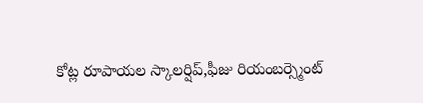కోట్ల రూపాయల స్కాలర్షిప్,ఫీజు రియంబర్స్మెంట్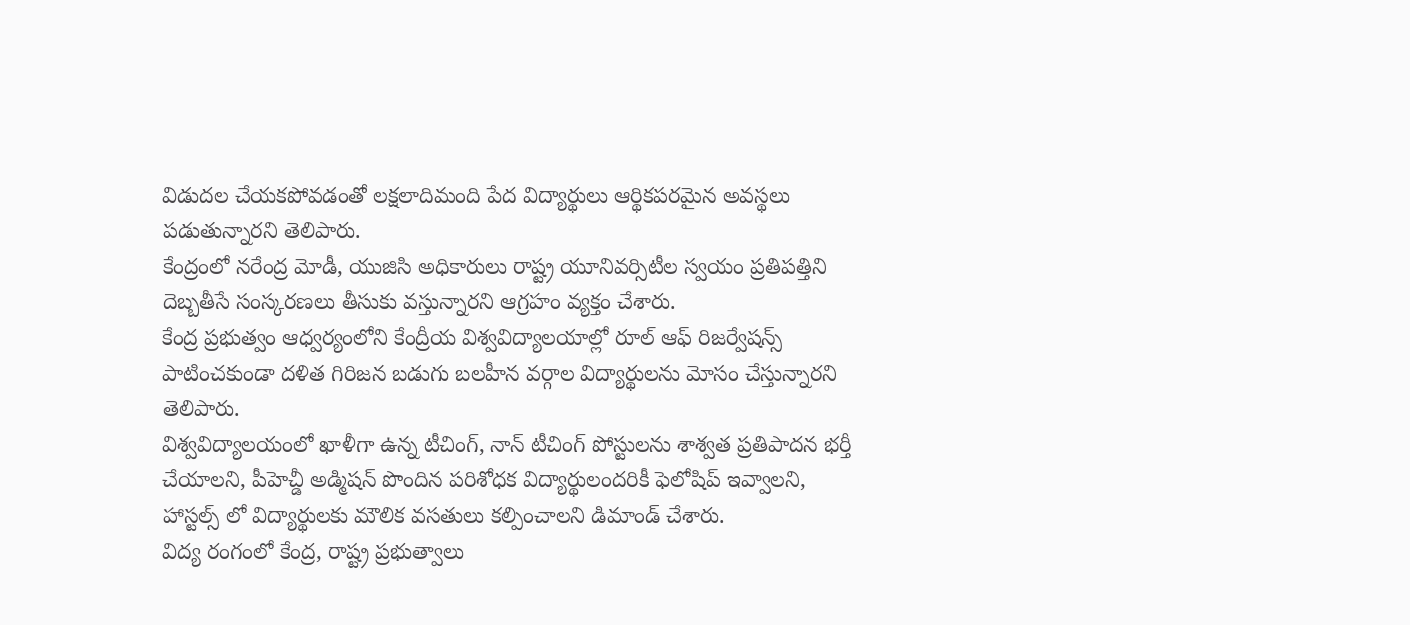విడుదల చేయకపోవడంతో లక్షలాదిమంది పేద విద్యార్థులు ఆర్థికపరమైన అవస్థలు పడుతున్నారని తెలిపారు.
కేంద్రంలో నరేంద్ర మోడీ, యుజిసి అధికారులు రాష్ట్ర యూనివర్సిటీల స్వయం ప్రతిపత్తిని దెబ్బతీసే సంస్కరణలు తీసుకు వస్తున్నారని ఆగ్రహం వ్యక్తం చేశారు.
కేంద్ర ప్రభుత్వం ఆధ్వర్యంలోని కేంద్రీయ విశ్వవిద్యాలయాల్లో రూల్ ఆఫ్ రిజర్వేషన్స్ పాటించకుండా దళిత గిరిజన బడుగు బలహీన వర్గాల విద్యార్థులను మోసం చేస్తున్నారని తెలిపారు.
విశ్వవిద్యాలయంలో ఖాళీగా ఉన్న టీచింగ్, నాన్ టీచింగ్ పోస్టులను శాశ్వత ప్రతిపాదన భర్తీ చేయాలని, పీహెచ్డీ అడ్మిషన్ పొందిన పరిశోధక విద్యార్థులందరికీ ఫెలోషిప్ ఇవ్వాలని, హాస్టల్స్ లో విద్యార్థులకు మౌలిక వసతులు కల్పించాలని డిమాండ్ చేశారు.
విద్య రంగంలో కేంద్ర, రాష్ట్ర ప్రభుత్వాలు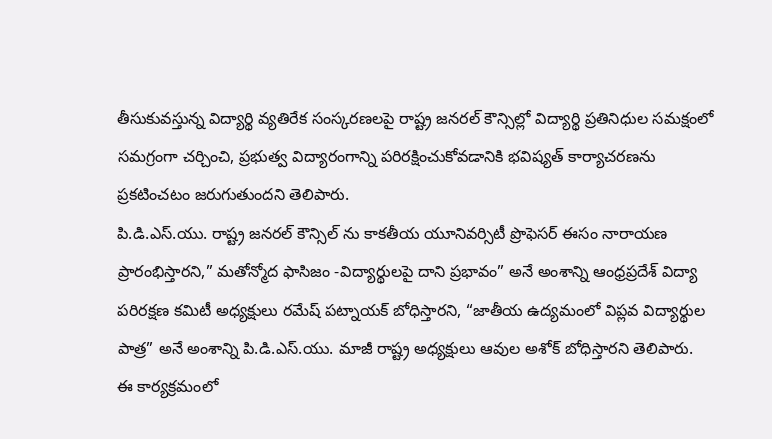తీసుకువస్తున్న విద్యార్థి వ్యతిరేక సంస్కరణలపై రాష్ట్ర జనరల్ కౌన్సిల్లో విద్యార్థి ప్రతినిధుల సమక్షంలో సమగ్రంగా చర్చించి, ప్రభుత్వ విద్యారంగాన్ని పరిరక్షించుకోవడానికి భవిష్యత్ కార్యాచరణను ప్రకటించటం జరుగుతుందని తెలిపారు.
పి.డి.ఎస్.యు. రాష్ట్ర జనరల్ కౌన్సిల్ ను కాకతీయ యూనివర్సిటీ ప్రొఫెసర్ ఈసం నారాయణ ప్రారంభిస్తారని,” మతోన్మోద ఫాసిజం -విద్యార్థులపై దాని ప్రభావం” అనే అంశాన్ని ఆంధ్రప్రదేశ్ విద్యా పరిరక్షణ కమిటీ అధ్యక్షులు రమేష్ పట్నాయక్ బోధిస్తారని, “జాతీయ ఉద్యమంలో విప్లవ విద్యార్థుల పాత్ర” అనే అంశాన్ని పి.డి.ఎస్.యు. మాజీ రాష్ట్ర అధ్యక్షులు ఆవుల అశోక్ బోధిస్తారని తెలిపారు.
ఈ కార్యక్రమంలో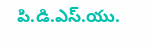పి.డి.ఎస్.యు.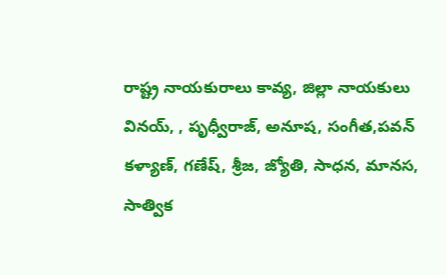రాష్ట్ర నాయకురాలు కావ్య, జిల్లా నాయకులు వినయ్, , పృధ్వీరాజ్, అనూష, సంగీత,పవన్ కళ్యాణ్, గణేష్, శ్రీజ, జ్యోతి, సాధన, మానస, సాత్విక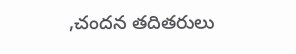,చందన తదితరులు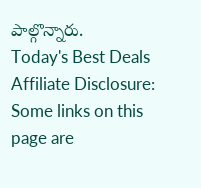పాల్గొన్నారు.
Today's Best Deals
Affiliate Disclosure: Some links on this page are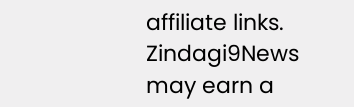affiliate links. Zindagi9News may earn a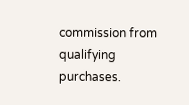commission from qualifying purchases.